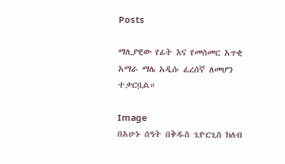Posts

ማሊያዊው የፊት እና የመስመር አጥቂ አማራ ማሌ አዲሱ ፈረሰኛ ለመሆን ተቃርቧል።

Image
በአሁኑ ሰዓት በቅዱስ ጊዮርጊስ ክለብ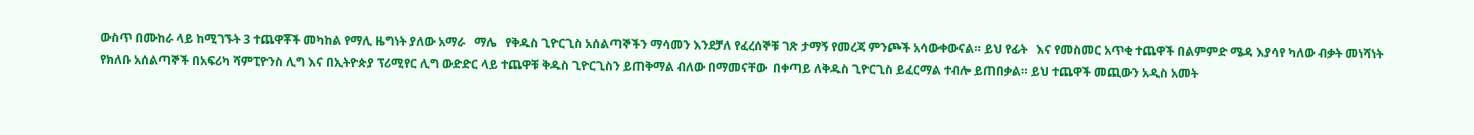ውስጥ በሙከራ ላይ ከሚገኙት 3 ተጨዋቾች መካከል የማሊ ዜግነት ያለው አማራ   ማሌ   የቅዱስ ጊዮርጊስ አሰልጣኞችን ማሳመን እንደቻለ የፈረሰኞቹ ገጽ ታማኝ የመረጃ ምንጮች አሳውቀውናል። ይህ የፊት   እና የመስመር አጥቂ ተጨዋች በልምምድ ሜዳ እያሳየ ካለው ብቃት መነሻነት   የክለቡ አሰልጣኞች በአፍሪካ ሻምፒዮንስ ሊግ እና በኢትዮጵያ ፕሪሚየር ሊግ ውድድር ላይ ተጨዋቹ ቅዱስ ጊዮርጊስን ይጠቅማል ብለው በማመናቸው  በቀጣይ ለቅዱስ ጊዮርጊስ ይፈርማል ተብሎ ይጠበቃል። ይህ ተጨዋች መጪውን አዲስ አመት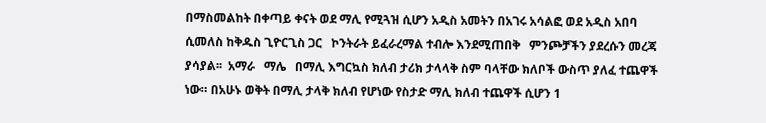በማስመልከት በቀጣይ ቀናት ወደ ማሊ የሚጓዝ ሲሆን አዲስ አመትን በአገሩ አሳልፎ ወደ አዲስ አበባ ሲመለስ ከቅዱስ ጊዮርጊስ ጋር   ኮንትራት ይፈራረማል ተብሎ እንደሚጠበቅ   ምንጮቻችን ያደረሱን መረጃ ያሳያል፡፡  አማራ   ማሌ   በማሊ እግርኳስ ክለብ ታሪክ ታላላቅ ስም ባላቸው ክለቦች ውስጥ ያለፈ ተጨዋች ነው። በአሁኑ ወቅት በማሊ ታላቅ ክለብ የሆነው የስታድ ማሊ ክለብ ተጨዋች ሲሆን 1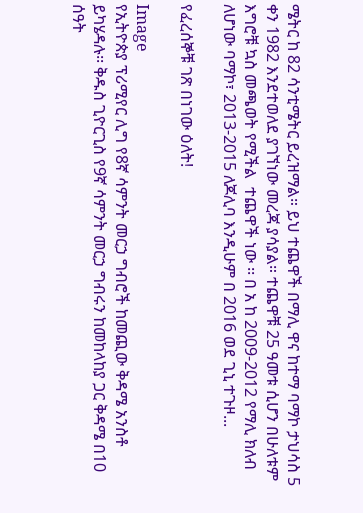ሜትር ከ 82 ሳንቲሜትር ይረዝማል። ይህ ተጨዋች በማሊ ዋና ከተማ ባማኮ ታህሳስ 5 ቀን 1982 እንደተወለደ ያገኘነው መረጃ ያሳያል። ተጨዋቹ 25 ዓመቱ ሲሆን በሁለቱም እግሮቹ ኳስ መጫወት የሚችል  ተጨዋች ነው ፡፡ በ አ ከ 2009-2012 የማሊ ክለብ ለሆነው ባማኮ፣ 2013-2015 ለጆሊባ እንዲሁም በ 2016 ወደ ጊኒ ተጉዞ...

የፈረሰኞቹ ገጽ በነገው ዕለት!

Image
የኢትዮጵያ ፕሪሚየር ሊግ የ8ኛ ሳምንት መርኃ ግብሮች ከመጪው ቅዳሜ አንስቶ ይካሄዳሉ፡፡ ቅዱስ ጊዮርጊስ የ9ኛ ሳምንት መርኃ ግብሩን ከመከላከያ ጋር ቅዳሜ በ10 ሰዓት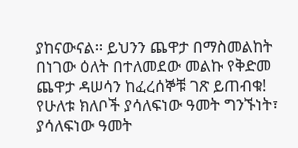ያከናውናል፡፡ ይህንን ጨዋታ በማስመልከት በነገው ዕለት በተለመደው መልኩ የቅድመ ጨዋታ ዳሠሳን ከፈረሰኞቹ ገጽ ይጠብቁ! የሁለቱ ክለቦች ያሳለፍነው ዓመት ግንኙነት፣ ያሳለፍነው ዓመት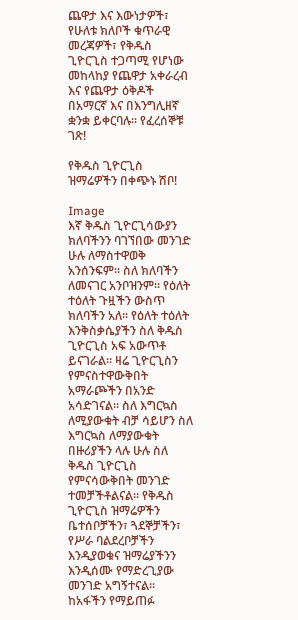ጨዋታ እና እውነታዎች፣ የሁለቱ ክለቦች ቁጥራዊ መረጃዎች፣ የቅዱስ ጊዮርጊስ ተጋጣሚ የሆነው መከላከያ የጨዋታ አቀራረብ እና የጨዋታ ዕቅዶች በአማርኛ እና በእንግሊዘኛ ቋንቋ ይቀርባሉ፡፡ የፈረሰኞቹ ገጽ!

የቅዱስ ጊዮርጊስ ዝማሬዎችን በቀጭኑ ሽቦ!

Image
እኛ ቅዱስ ጊዮርጊሳውያን ክለባችንን ባገኘበው መንገድ ሁሉ ለማስተዋወቅ አንሰንፍም፡፡ ስለ ክለባችን ለመናገር አንቦዝንም፡፡ የዕለት ተዕለት ጉዟችን ውስጥ ክለባችን አለ፡፡ የዕለት ተዕለት እንቅስቃሴያችን ስለ ቅዱስ ጊዮርጊስ አፍ አውጥቶ ይናገራል፡፡ ዛሬ ጊዮርጊስን የምናስተዋውቅበት አማራጮችን በአንድ አሳድገናል፡፡ ስለ እግርኳስ ለሚያውቁት ብቻ ሳይሆን ስለ እግርኳስ ለማያውቁት በዙሪያችን ላሉ ሁሉ ስለ ቅዱስ ጊዮርጊስ የምናሳውቅበት መንገድ ተመቻችቶልናል፡፡ የቅዱስ ጊዮርጊስ ዝማሬዎችን ቤተሰቦቻችን፣ ጓደኞቻችን፣ የሥራ ባልደረቦቻችን እንዲያወቁና ዝማሬያችንን እንዲሰሙ የማድረጊያው መንገድ አግኝተናል፡፡ ከአፋችን የማይጠፉ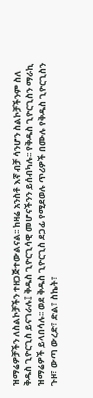ዝማሬዎቻችን ለስልኮቻችን ተዘጋጅተውልናል፡፡ ከዛሬ አንስቶ እኛ ብቻ ሳንሆን ስልኮቻችንም ስለ ቅዱስ ጊዮርጊስ ይናገራሉ፤ ቅዱስ ጊዮርጊሳዊ መሆናችንን ይሰብካሉ፡፡ የቅዱስ ጊዮርጊስን ማራኪ ዝማሬዎች ይላበሳሉ፡፡ ወደ ቅዱስ ጊዮርጊስ ደጋፊ የሚደወሉ ጥሪዎች በሙሉ የቅዱስ ጊዮርጊስን ጉዞ፣ ውጣ ውረድ፣ ድል፣ ስኬት፣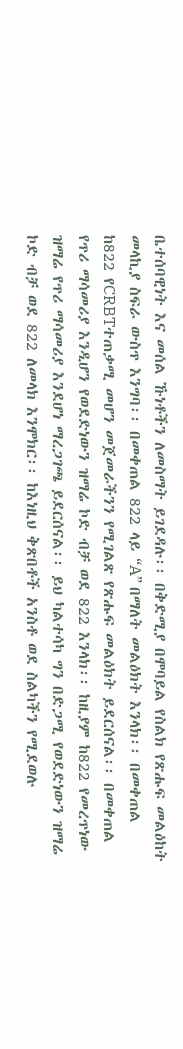ቤተሰባዊነት እና መሰል ኹነቶችን ለመስማት ይገደዳሉ፡፡ በቅድሚያ በሞባይል የስልክ የጽሑፍ መልዕከት መላኪያ ስፍራ ውስጥ እንግባ፡፡ በመቀጠል 822 ላይ “A” በማለት መልዕክት እንላክ፡፡ በመቀጠል ከ822 የCRBTተጠቃሚ መሆን መጀመራችንን የሚገልጽ የጽሑፍ መልዕክት ይደርሰናል፡፡ በመቀጠል የጥሪ ማሳመሪያ እንዲሆን የወደድነውን ዝማሬ ኮድ ብቻ ወደ 822 እንላክ፡፡ ከዚያም ከ822 የመረጥነው ዝማሬ የጥሪ ማሳመሪያ እንደሆነ ማረጋገጫ ይደርሰናል፡፡ ይህ ካልተሳካ ግን በድጋሚ የወደድነውን ዝማሬ ኮድ ብቻ ወደ 822 ለመላክ እንሞክር፡፡ ከእነዚህ ቅጽበቶች አንስቶ ወደ ስልካችን የሚደወሉ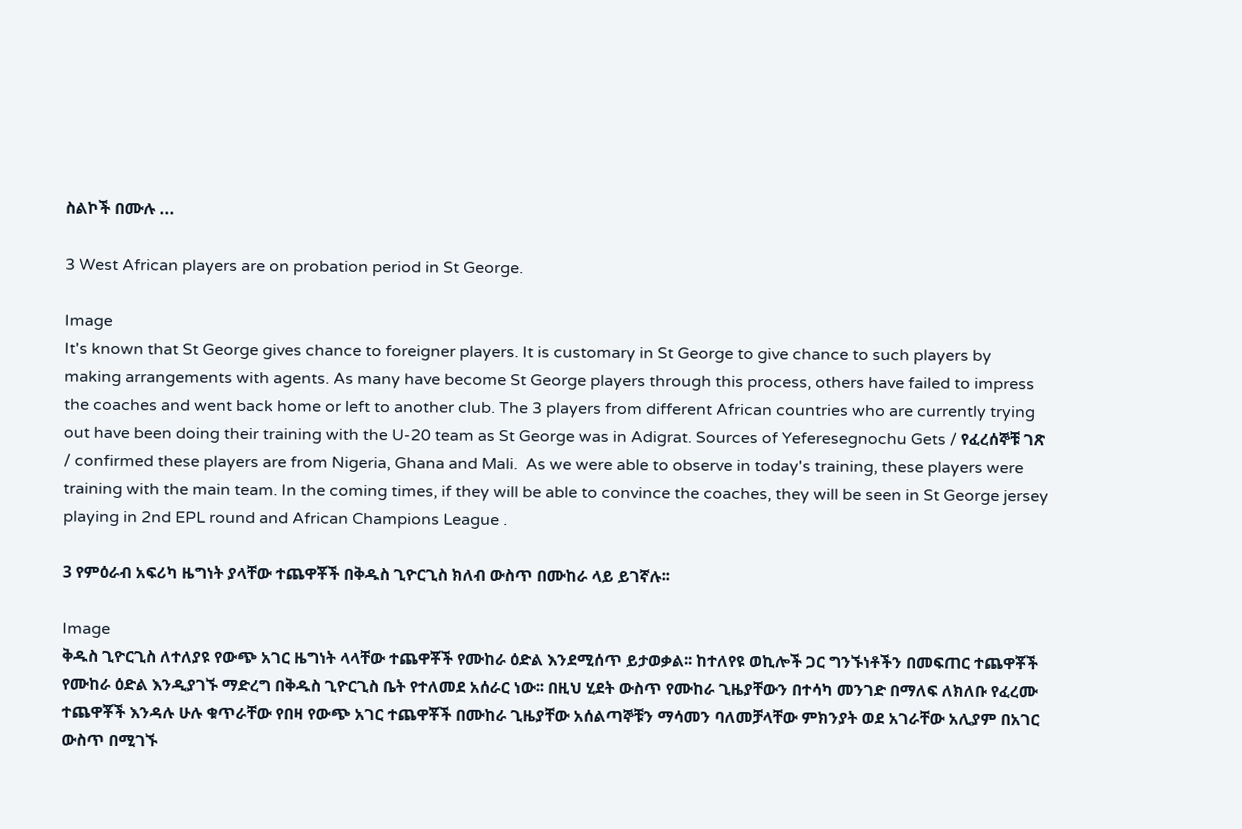ስልኮች በሙሉ ...

3 West African players are on probation period in St George.

Image
It's known that St George gives chance to foreigner players. It is customary in St George to give chance to such players by making arrangements with agents. As many have become St George players through this process, others have failed to impress the coaches and went back home or left to another club. The 3 players from different African countries who are currently trying out have been doing their training with the U-20 team as St George was in Adigrat. Sources of Yeferesegnochu Gets / የፈረሰኞቹ ገጽ / confirmed these players are from Nigeria, Ghana and Mali.  As we were able to observe in today's training, these players were training with the main team. In the coming times, if they will be able to convince the coaches, they will be seen in St George jersey playing in 2nd EPL round and African Champions League .

3 የምዕራብ አፍሪካ ዜግነት ያላቸው ተጨዋቾች በቅዱስ ጊዮርጊስ ክለብ ውስጥ በሙከራ ላይ ይገኛሉ፡፡

Image
ቅዱስ ጊዮርጊስ ለተለያዩ የውጭ አገር ዜግነት ላላቸው ተጨዋቾች የሙከራ ዕድል እንደሚሰጥ ይታወቃል፡፡ ከተለየዩ ወኪሎች ጋር ግንኙነቶችን በመፍጠር ተጨዋቾች የሙከራ ዕድል እንዲያገኙ ማድረግ በቅዱስ ጊዮርጊስ ቤት የተለመደ አሰራር ነው፡፡ በዚህ ሂደት ውስጥ የሙከራ ጊዜያቸውን በተሳካ መንገድ በማለፍ ለክለቡ የፈረሙ ተጨዋቾች እንዳሉ ሁሉ ቁጥራቸው የበዛ የውጭ አገር ተጨዋቾች በሙከራ ጊዜያቸው አሰልጣኞቹን ማሳመን ባለመቻላቸው ምክንያት ወደ አገራቸው አሊያም በአገር ውስጥ በሚገኙ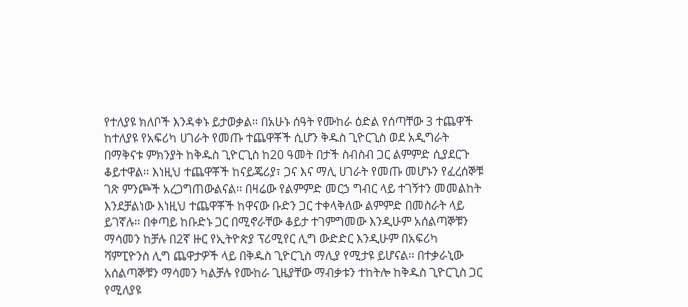የተለያዩ ክለቦች እንዳቀኑ ይታወቃል፡፡ በአሁኑ ሰዓት የሙከራ ዕድል የሰጣቸው 3 ተጨዋች ከተለያዩ የአፍሪካ ሀገራት የመጡ ተጨዋቾች ሲሆን ቅዱስ ጊዮርጊስ ወደ አዲግራት በማቅናቱ ምክንያት ከቅዱስ ጊዮርጊስ ከ20 ዓመት በታች ስብስብ ጋር ልምምድ ሲያደርጉ ቆይተዋል፡፡ እነዚህ ተጨዋቾች ከናይጄሪያ፣ ጋና እና ማሊ ሀገራት የመጡ መሆኑን የፈረሰኞቹ ገጽ ምንጮች አረጋግጠውልናል፡፡ በዛሬው የልምምድ መርኃ ግብር ላይ ተገኝተን መመልከት እንደቻልነው እነዚህ ተጨዋቾች ከዋናው ቡድን ጋር ተቀላቅለው ልምምድ በመስራት ላይ ይገኛሉ፡፡ በቀጣይ ከቡድኑ ጋር በሚኖራቸው ቆይታ ተገምግመው እንዲሁም አሰልጣኞቹን ማሳመን ከቻሉ በ2ኛ ዙር የኢትዮጵያ ፕሪሚየር ሊግ ውድድር እንዲሁም በአፍሪካ ሻምፒዮንስ ሊግ ጨዋታዎች ላይ በቅዱስ ጊዮርጊስ ማሊያ የሚታዩ ይሆናል፡፡ በተቃራኒው አሰልጣኞቹን ማሳመን ካልቻሉ የሙከራ ጊዜያቸው ማብቃቱን ተከትሎ ከቅዱስ ጊዮርጊስ ጋር የሚለያዩ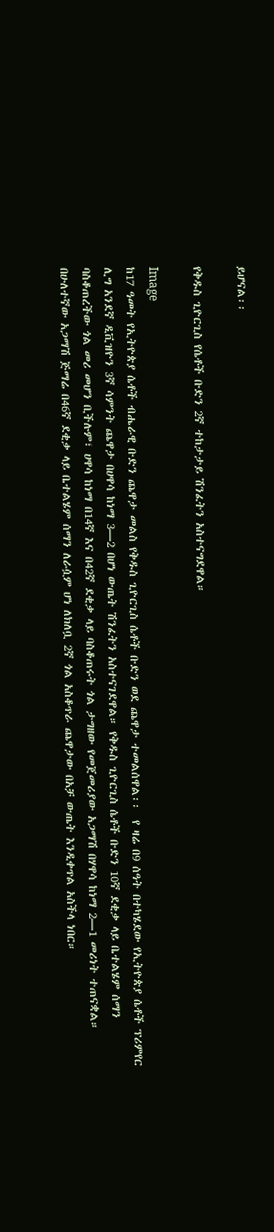ይሆናል፡፡

የቅዱስ ጊዮርጊስ የሴቶች ቡድን 2ኛ ተከታታይ ሽንፈትን አስተናግደዋል።

Image
ከ17 ዓመት የኢትዮጵያ ሴቶች ብሔራዊ ቡድን ጨዋታ መልስ የቅዱስ ጊዮርጊስ ሴቶች ቡድን ወደ ጨዋታ ተመልሰዋል፡፡  የ ዛሬ በ9 ሰዓት በተካሄደው የኢትዮጵያ ሴቶች ፕሪምየር ሊግ አንደኛ ዲቪዝዮን 3ኛ ሳምንት ጨዋታ በሀዋሳ ከነማ 3—2 በሆነ ውጤት ሽንፈትን አስተናገደዋል። የቅዱስ ጊዮርጊስ ሴቶች ቡድን 10ኛ ደቂቃ ላይ ቤተልሄም ሰማን ባስቆጠረችው ጎል መሪ መሆን ቢችሉም፣ ሀዋሳ ከነማ በ14ኛ እና በ42ኛ ደቂቃ ላይ ባስቆጠሩት ጎል ታግዘው የመጀመሪያው አጋማሽ በሃዋሳ ከነማ 2—1 መሪነት ተጠናቋል።  በሁለተኛው አጋማሽ ጅማሬ በ46ኛ ደቂቃ ላይ ቤተልሄም ሰማን ለራሷም ሆነ ለክለቧ 2ኛ ጎል አስቆጥራ ጨዋታው በአቻ ውጤት እንዲቀጥል አስችላ ነበር።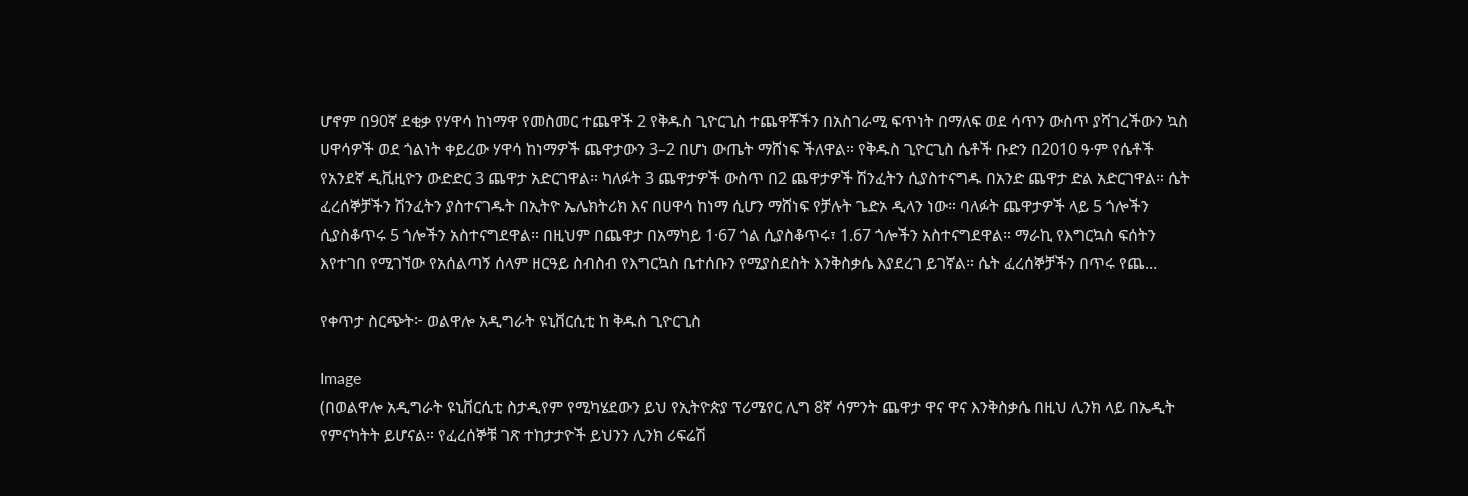ሆኖም በ90ኛ ደቂቃ የሃዋሳ ከነማዋ የመስመር ተጨዋች 2 የቅዱስ ጊዮርጊስ ተጨዋቾችን በአስገራሚ ፍጥነት በማለፍ ወደ ሳጥን ውስጥ ያሻገረችውን ኳስ ሀዋሳዎች ወደ ጎልነት ቀይረው ሃዋሳ ከነማዎች ጨዋታውን 3–2 በሆነ ውጤት ማሸነፍ ችለዋል። የቅዱስ ጊዮርጊስ ሴቶች ቡድን በ2010 ዓ·ም የሴቶች የአንደኛ ዲቪዚዮን ውድድር 3 ጨዋታ አድርገዋል። ካለፉት 3 ጨዋታዎች ውስጥ በ2 ጨዋታዎች ሽንፈትን ሲያስተናግዱ በአንድ ጨዋታ ድል አድርገዋል። ሴት ፈረሰኞቻችን ሽንፈትን ያስተናገዱት በኢትዮ ኤሌክትሪክ እና በሀዋሳ ከነማ ሲሆን ማሸነፍ የቻሉት ጌድኦ ዲላን ነው። ባለፉት ጨዋታዎች ላይ 5 ጎሎችን ሲያስቆጥሩ 5 ጎሎችን አስተናግደዋል። በዚህም በጨዋታ በአማካይ 1·67 ጎል ሲያስቆጥሩ፣ 1.67 ጎሎችን አስተናግደዋል። ማራኪ የእግርኳስ ፍሰትን እየተገበ የሚገኘው የአሰልጣኝ ሰላም ዘርዓይ ስብስብ የእግርኳስ ቤተሰቡን የሚያስደስት እንቅስቃሴ እያደረገ ይገኛል። ሴት ፈረሰኞቻችን በጥሩ የጨ...

የቀጥታ ስርጭት፦ ወልዋሎ አዲግራት ዩኒቨርሲቲ ከ ቅዱስ ጊዮርጊስ

Image
(በወልዋሎ አዲግራት ዩኒቨርሲቲ ስታዲየም የሚካሄደውን ይህ የኢትዮጵያ ፕሪሜየር ሊግ 8ኛ ሳምንት ጨዋታ ዋና ዋና እንቅስቃሴ በዚህ ሊንክ ላይ በኤዲት የምናካትት ይሆናል። የፈረሰኞቹ ገጽ ተከታታዮች ይህንን ሊንክ ሪፍሬሽ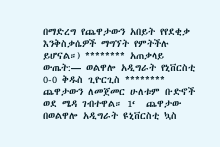በማድረግ የጨዋታውን አበይት የየደቂቃ እንቅስቃሴዎች ማግኘት የምትችሉ ይሆናል።) ******** አጠቃላይ ውጤት:— ወልዋሎ አዲግራት የኒቨርስቲ 0-0 ቅዱስ ጊዮርጊስ ******** ጨዋታውን ለመጀመር ሁለቱም ቡድኖች ወደ ሜዳ ገብተዋል። 1‘  ጨዋታው በወልዋሎ አዲግራት ዩኒቨርስቲ ኳስ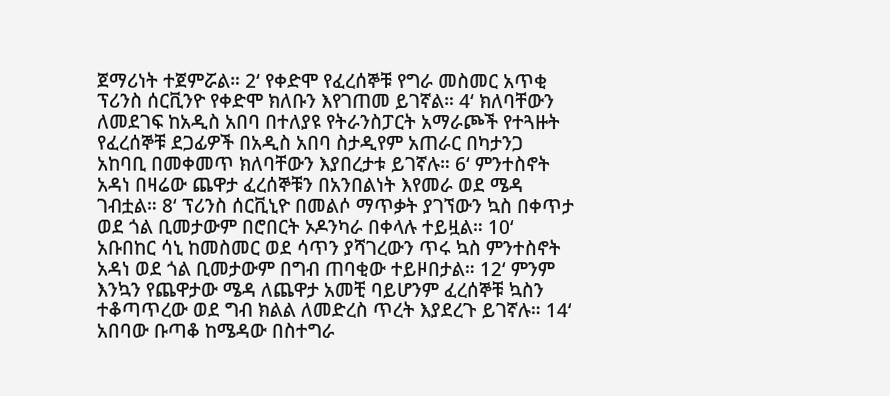ጀማሪነት ተጀምሯል። 2‘ የቀድሞ የፈረሰኞቹ የግራ መስመር አጥቂ ፕሪንስ ሰርቪንዮ የቀድሞ ክለቡን እየገጠመ ይገኛል። 4‘ ክለባቸውን ለመደገፍ ከአዲስ አበባ በተለያዩ የትራንስፓርት አማራጮች የተጓዙት የፈረሰኞቹ ደጋፊዎች በአዲስ አበባ ስታዲየም አጠራር በካታንጋ አከባቢ በመቀመጥ ክለባቸውን እያበረታቱ ይገኛሉ። 6‘ ምንተስኖት አዳነ በዛሬው ጨዋታ ፈረሰኞቹን በአንበልነት እየመራ ወደ ሜዳ ገብቷል። 8‘ ፕሪንስ ሰርቪኒዮ በመልሶ ማጥቃት ያገኘውን ኳስ በቀጥታ ወደ ጎል ቢመታውም በሮበርት ኦዶንካራ በቀላሉ ተይዟል። 10‘ አቡበከር ሳኒ ከመስመር ወደ ሳጥን ያሻገረውን ጥሩ ኳስ ምንተስኖት አዳነ ወደ ጎል ቢመታውም በግብ ጠባቂው ተይዞበታል። 12‘ ምንም እንኳን የጨዋታው ሜዳ ለጨዋታ አመቺ ባይሆንም ፈረሰኞቹ ኳስን ተቆጣጥረው ወደ ግብ ክልል ለመድረስ ጥረት እያደረጉ ይገኛሉ። 14‘ አበባው ቡጣቆ ከሜዳው በስተግራ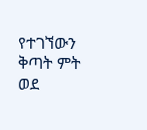የተገኘውን ቅጣት ምት ወደ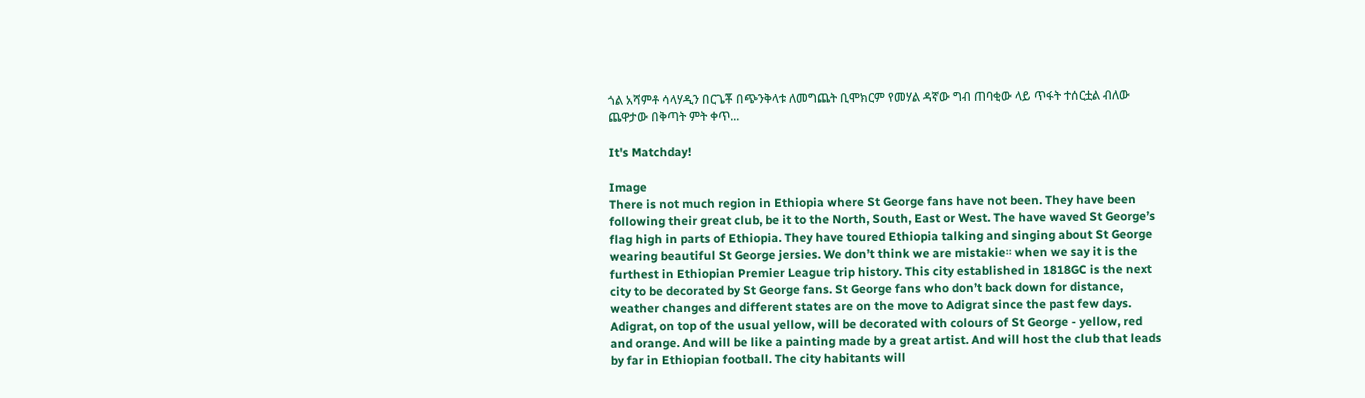ጎል አሻምቶ ሳላሃዲን በርጌቾ በጭንቅላቱ ለመግጨት ቢሞክርም የመሃል ዳኛው ግብ ጠባቂው ላይ ጥፋት ተሰርቷል ብለው ጨዋታው በቅጣት ምት ቀጥ...

It's Matchday!

Image
There is not much region in Ethiopia where St George fans have not been. They have been following their great club, be it to the North, South, East or West. The have waved St George’s flag high in parts of Ethiopia. They have toured Ethiopia talking and singing about St George wearing beautiful St George jersies. We don’t think we are mistakie። when we say it is the furthest in Ethiopian Premier League trip history. This city established in 1818GC is the next city to be decorated by St George fans. St George fans who don’t back down for distance, weather changes and different states are on the move to Adigrat since the past few days. Adigrat, on top of the usual yellow, will be decorated with colours of St George - yellow, red and orange. And will be like a painting made by a great artist. And will host the club that leads by far in Ethiopian football. The city habitants will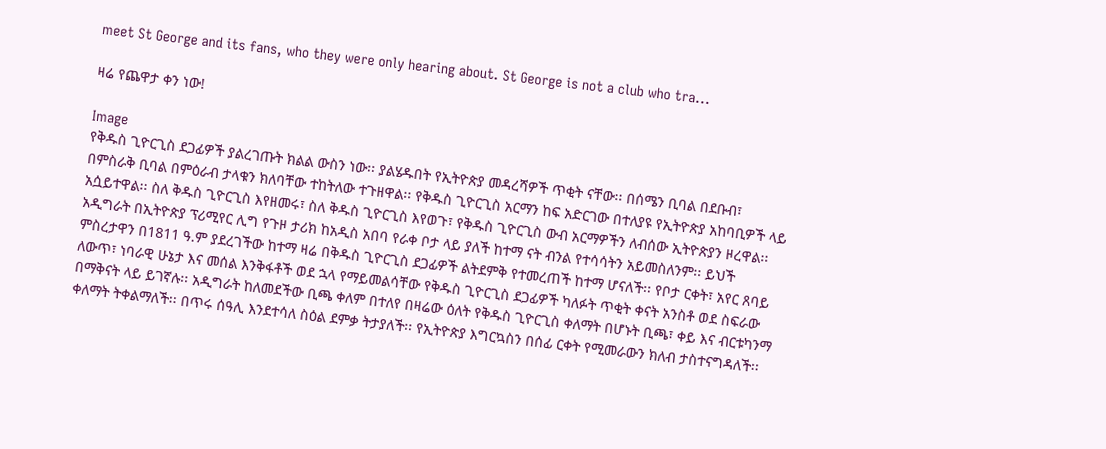meet St George and its fans, who they were only hearing about. St George is not a club who tra...

ዛሬ የጨዋታ ቀን ነው!

Image
የቅዱስ ጊዮርጊስ ደጋፊዎች ያልረገጡት ክልል ውስን ነው፡፡ ያልሄዱበት የኢትዮጵያ መዳረሻዎች ጥቂት ናቸው፡፡ በሰሜን ቢባል በደቡብ፣ በምስራቅ ቢባል በምዕራብ ታላቁን ክለባቸው ተከትለው ተጉዘዋል፡፡ የቅዱስ ጊዮርጊስ አርማን ከፍ አድርገው በተለያዩ የኢትዮጵያ አከባቢዎች ላይ አሷይተዋል፡፡ ስለ ቅዱስ ጊዮርጊስ እየዘመሩ፣ ስለ ቅዱስ ጊዮርጊስ እየወጉ፣ የቅዱስ ጊዮርጊስ ውብ አርማዎችን ለብሰው ኢትዮጵያን ዞረዋል፡፡ አዲግራት በኢትዮጵያ ፕሪሚየር ሊግ የጉዞ ታሪክ ከአዲስ አበባ የራቀ ቦታ ላይ ያለች ከተማ ናት ብንል የተሳሳትን አይመስለንም፡፡ ይህች ምስረታዋን በ1811 ዓ.ም ያደረገችው ከተማ ዛሬ በቅዱስ ጊዮርጊስ ደጋፊዎች ልትደምቅ የተመረጠች ከተማ ሆናለች፡፡ የቦታ ርቀት፣ አየር ጸባይ ለውጥ፣ ነባራዊ ሁኔታ እና መሰል እንቅፋቶች ወደ ኋላ የማይመልሳቸው የቅዱስ ጊዮርጊስ ደጋፊዎች ካለፉት ጥቂት ቀናት አንስቶ ወደ ስፍራው በማቅናት ላይ ይገኛሉ፡፡ አዲግራት ከለመደችው ቢጫ ቀለም በተለየ በዛሬው ዕለት የቅዱስ ጊዮርጊስ ቀለማት በሆኑት ቢጫ፣ ቀይ እና ብርቱካንማ ቀለማት ትቀልማለች፡፡ በጥሩ ሰዓሊ እንደተሳለ ስዕል ደምቃ ትታያለች፡፡ የኢትዮጵያ እግርኳስን በሰፊ ርቀት የሚመራውን ክለብ ታስተናግዳለች፡፡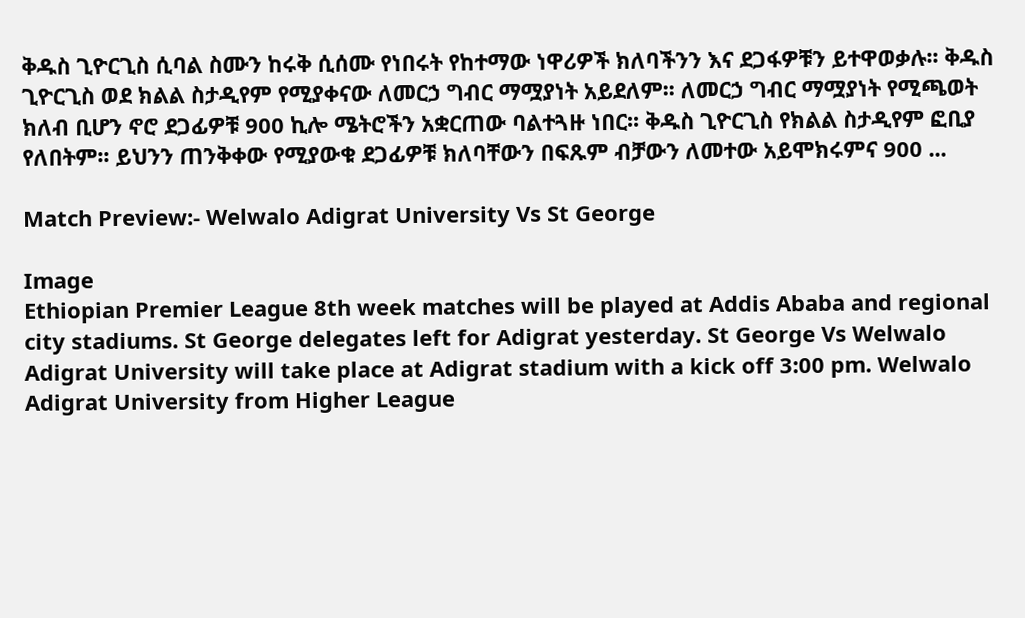ቅዱስ ጊዮርጊስ ሲባል ስሙን ከሩቅ ሲሰሙ የነበሩት የከተማው ነዋሪዎች ክለባችንን እና ደጋፋዎቹን ይተዋወቃሉ፡፡ ቅዱስ ጊዮርጊስ ወደ ክልል ስታዲየም የሚያቀናው ለመርኃ ግብር ማሟያነት አይደለም፡፡ ለመርኃ ግብር ማሟያነት የሚጫወት ክለብ ቢሆን ኖሮ ደጋፊዎቹ 900 ኪሎ ሜትሮችን አቋርጠው ባልተጓዙ ነበር፡፡ ቅዱስ ጊዮርጊስ የክልል ስታዲየም ፎቢያ የለበትም፡፡ ይህንን ጠንቅቀው የሚያውቁ ደጋፊዎቹ ክለባቸውን በፍጹም ብቻውን ለመተው አይሞክሩምና 900 ...

Match Preview:- Welwalo Adigrat University Vs St George

Image
Ethiopian Premier League 8th week matches will be played at Addis Ababa and regional city stadiums. St George delegates left for Adigrat yesterday. St George Vs Welwalo Adigrat University will take place at Adigrat stadium with a kick off 3:00 pm. Welwalo Adigrat University from Higher League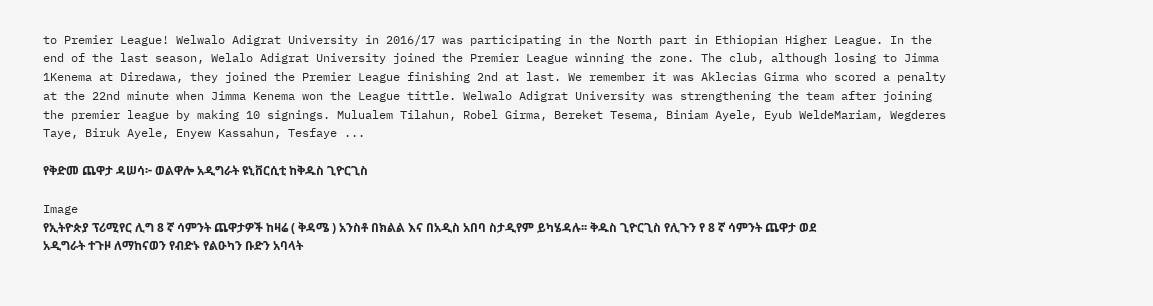to Premier League! Welwalo Adigrat University in 2016/17 was participating in the North part in Ethiopian Higher League. In the end of the last season, Welalo Adigrat University joined the Premier League winning the zone. The club, although losing to Jimma 1Kenema at Diredawa, they joined the Premier League finishing 2nd at last. We remember it was Aklecias Girma who scored a penalty at the 22nd minute when Jimma Kenema won the League tittle. Welwalo Adigrat University was strengthening the team after joining the premier league by making 10 signings. Mulualem Tilahun, Robel Girma, Bereket Tesema, Biniam Ayele, Eyub WeldeMariam, Wegderes Taye, Biruk Ayele, Enyew Kassahun, Tesfaye ...

የቅድመ ጨዋታ ዳሠሳ፦ ወልዋሎ አዲግራት ዩኒቨርሲቲ ከቅዱስ ጊዮርጊስ

Image
የኢትዮጵያ ፕሪሚየር ሊግ 8 ኛ ሳምንት ጨዋታዎች ከዛሬ ( ቅዳሜ ) አንስቶ በክልል እና በአዲስ አበባ ስታዲየም ይካሄዳሉ፡፡ ቅዱስ ጊዮርጊስ የሊጉን የ 8 ኛ ሳምንት ጨዋታ ወደ አዲግራት ተጉዞ ለማከናወን የብድኑ የልዑካን ቡድን አባላት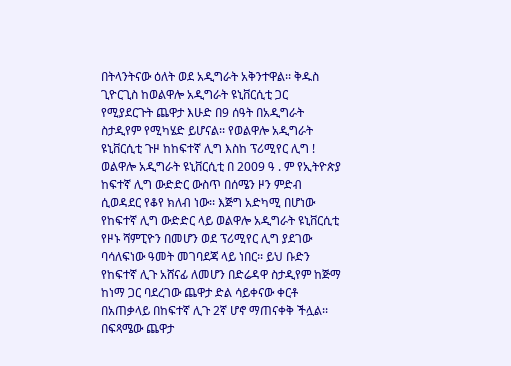በትላንትናው ዕለት ወደ አዲግራት አቅንተዋል፡፡ ቅዱስ ጊዮርጊስ ከወልዋሎ አዲግራት ዩኒቨርሲቲ ጋር የሚያደርጉት ጨዋታ እሁድ በ9 ሰዓት በአዲግራት ስታዲየም የሚካሄድ ይሆናል፡፡ የወልዋሎ አዲግራት ዩኒቨርሲቲ ጉዞ ከከፍተኛ ሊግ እስከ ፕሪሚየር ሊግ ! ወልዋሎ አዲግራት ዩኒቨርሲቲ በ 2009 ዓ . ም የኢትዮጵያ ከፍተኛ ሊግ ውድድር ውስጥ በሰሜን ዞን ምድብ ሲወዳደር የቆየ ክለብ ነው፡፡ እጅግ አድካሚ በሆነው የከፍተኛ ሊግ ውድድር ላይ ወልዋሎ አዲግራት ዩኒቨርሲቲ የዞኑ ሻምፒዮን በመሆን ወደ ፕሪሚየር ሊግ ያደገው ባሳለፍነው ዓመት መገባደጃ ላይ ነበር፡፡ ይህ ቡድን የከፍተኛ ሊጉ አሸናፊ ለመሆን በድሬዳዋ ስታዲየም ከጅማ ከነማ ጋር ባደረገው ጨዋታ ድል ሳይቀናው ቀርቶ በአጠቃላይ በከፍተኛ ሊጉ 2ኛ ሆኖ ማጠናቀቅ ችሏል፡፡ በፍጻሜው ጨዋታ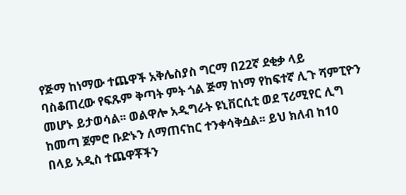የጅማ ከነማው ተጨዋች አቅሌስያስ ግርማ በ22ኛ ደቂቃ ላይ ባስቆጠረው የፍጹም ቅጣት ምት ጎል ጅማ ከነማ የከፍተኛ ሊጉ ሻምፒዮን መሆኑ ይታወሳል፡፡ ወልዋሎ አዲግራት ዩኒቨርሲቲ ወደ ፕሪሚየር ሊግ ከመጣ ጀምሮ ቡድኑን ለማጠናከር ተንቀሳቅሷል፡፡ ይህ ክለብ ከ10 በላይ አዲስ ተጨዋቾችን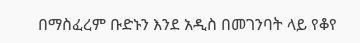በማስፈረም ቡድኑን እንደ አዲስ በመገንባት ላይ የቆየ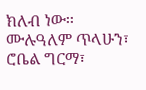ክለብ ነው፡፡ ሙሉዓለም ጥላሁን፣ ሮቤል ግርማ፣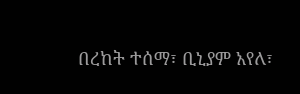በረከት ተሰማ፣ ቢኒያም አየለ፣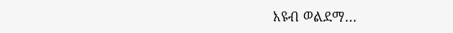እዩብ ወልደማ...